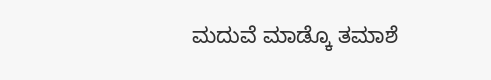ಮದುವೆ ಮಾಡ್ಕೊ ತಮಾಶೆ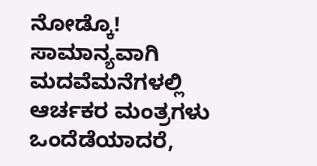ನೋಡ್ಕೊ!
ಸಾಮಾನ್ಯವಾಗಿ ಮದವೆಮನೆಗಳಲ್ಲಿ ಆರ್ಚಕರ ಮಂತ್ರಗಳು ಒಂದೆಡೆಯಾದರೆ,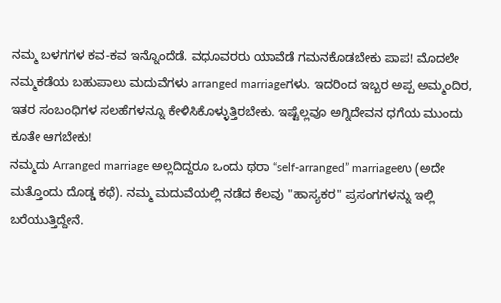ನಮ್ಮ ಬಳಗಗಳ ಕವ-ಕವ ಇನ್ನೊಂದೆಡೆ. ವಧೂವರರು ಯಾವೆಡೆ ಗಮನಕೊಡಬೇಕು ಪಾಪ! ಮೊದಲೇ ನಮ್ಮಕಡೆಯ ಬಹುಪಾಲು ಮದುವೆಗಳು arranged marriageಗಳು. ಇದರಿಂದ ಇಬ್ಬರ ಅಪ್ಪ ಅಮ್ಮಂದಿರ, ಇತರ ಸಂಬಂಧಿಗಳ ಸಲಹೆಗಳನ್ನೂ ಕೇಳಿಸಿಕೊಳ್ಳುತ್ತಿರಬೇಕು. ಇಷ್ಟೆಲ್ಲವೂ ಅಗ್ನಿದೇವನ ಧಗೆಯ ಮುಂದು ಕೂತೇ ಆಗಬೇಕು!
ನಮ್ಮದು Arranged marriage ಅಲ್ಲದಿದ್ದರೂ ಒಂದು ಥರಾ “self-arranged” marriageಉ (ಅದೇ ಮತ್ತೊಂದು ದೊಡ್ಡ ಕಥೆ). ನಮ್ಮ ಮದುವೆಯಲ್ಲಿ ನಡೆದ ಕೆಲವು "ಹಾಸ್ಯಕರ" ಪ್ರಸಂಗಗಳನ್ನು ಇಲ್ಲಿ ಬರೆಯುತ್ತಿದ್ದೇನೆ.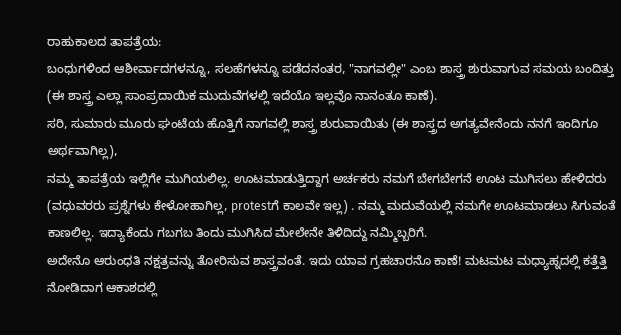ರಾಹುಕಾಲದ ತಾಪತ್ರೆಯ:
ಬಂಧುಗಳಿಂದ ಆಶೀರ್ವಾದಗಳನ್ನೂ, ಸಲಹೆಗಳನ್ನೂ ಪಡೆದನಂತರ, "ನಾಗವಲ್ಲೀ" ಎಂಬ ಶಾಸ್ತ್ರ ಶುರುವಾಗುವ ಸಮಯ ಬಂದಿತ್ತು (ಈ ಶಾಸ್ತ್ರ ಎಲ್ಲಾ ಸಾಂಪ್ರದಾಯಿಕ ಮುದುವೆಗಳಲ್ಲಿ ಇದೆಯೊ ಇಲ್ಲವೊ ನಾನಂತೂ ಕಾಣೆ).
ಸರಿ, ಸುಮಾರು ಮೂರು ಘಂಟೆಯ ಹೊತ್ತಿಗೆ ನಾಗವಲ್ಲಿ ಶಾಸ್ತ್ರ ಶುರುವಾಯಿತು (ಈ ಶಾಸ್ತ್ರದ ಅಗತ್ಯವೇನೆಂದು ನನಗೆ ಇಂದಿಗೂ ಅರ್ಥವಾಗಿಲ್ಲ),
ನಮ್ಮ ತಾಪತ್ರೆಯ ಇಲ್ಲಿಗೇ ಮುಗಿಯಲಿಲ್ಲ. ಊಟಮಾಡುತ್ತಿದ್ದಾಗ ಅರ್ಚಕರು ನಮಗೆ ಬೇಗಬೇಗನೆ ಊಟ ಮುಗಿಸಲು ಹೇಳಿದರು (ವಧುವರರು ಪ್ರಶ್ನೆಗಳು ಕೇಳೋಹಾಗಿಲ್ಲ, protestಗೆ ಕಾಲವೇ ಇಲ್ಲ) . ನಮ್ಮ ಮದುವೆಯಲ್ಲಿ ನಮಗೇ ಊಟಮಾಡಲು ಸಿಗುವಂತೆ ಕಾಣಲಿಲ್ಲ. ಇದ್ಯಾಕೆಂದು ಗಬಗಬ ತಿಂದು ಮುಗಿಸಿದ ಮೇಲೇನೇ ತಿಳಿದಿದ್ದು ನಮ್ಮಿಬ್ಬರಿಗೆ.
ಅದೇನೊ ಆರುಂಧತಿ ನಕ್ಷತ್ರವನ್ನು ತೋರಿಸುವ ಶಾಸ್ತ್ರವಂತೆ. ಇದು ಯಾವ ಗ್ರಹಚಾರನೊ ಕಾಣೆ! ಮಟಮಟ ಮಧ್ಯಾಹ್ನದಲ್ಲಿ ಕತ್ತೆತ್ತಿ ನೋಡಿದಾಗ ಆಕಾಶದಲ್ಲಿ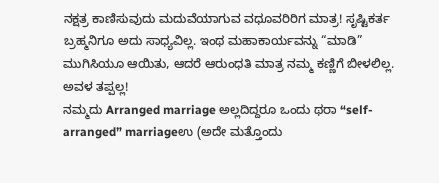ನಕ್ಷತ್ರ ಕಾಣಿಸುವುದು ಮದುವೆಯಾಗುವ ವಧೂವರಿರಿಗ ಮಾತ್ರ! ಸೃಷ್ಟಿಕರ್ತ ಬ್ರಹ್ಮನಿಗೂ ಅದು ಸಾಧ್ಯವಿಲ್ಲ. ಇಂಥ ಮಹಾಕಾರ್ಯವನ್ನು “ಮಾಡಿ” ಮುಗಿಸಿಯೂ ಆಯಿತು, ಆದರೆ ಆರುಂಧತಿ ಮಾತ್ರ ನಮ್ಮ ಕಣ್ಣಿಗೆ ಬೀಳಲಿಲ್ಲ. ಅವಳ ತಪ್ಪಲ್ಲ!
ನಮ್ಮದು Arranged marriage ಅಲ್ಲದಿದ್ದರೂ ಒಂದು ಥರಾ “self-arranged” marriageಉ (ಅದೇ ಮತ್ತೊಂದು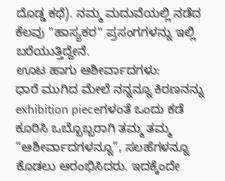ದೊಡ್ಡ ಕಥೆ). ನಮ್ಮ ಮದುವೆಯಲ್ಲಿ ನಡೆದ ಕೆಲವು "ಹಾಸ್ಯಕರ" ಪ್ರಸಂಗಗಳನ್ನು ಇಲ್ಲಿ ಬರೆಯುತ್ತಿದ್ದೇನೆ.
ಊಟ ಹಾಗು ಆಶೀರ್ವಾದಗಳು:
ಧಾರೆ ಮುಗಿದ ಮೇಲೆ ನನ್ನನ್ನೂ ಕಿರಣನನ್ನು exhibition pieceಗಳಂತೆ ಒಂದು ಕಡೆ ಕೂರಿಸಿ ಒಬ್ಬೊಬ್ಬರಾಗಿ ತಮ್ಮ ತಮ್ಮ “ಆಶೀರ್ವಾದಗಳನ್ನೂ”, ಸಲಹೆಗಳನ್ನೂ ಕೊಡಲು ಆರಂಭಿಸಿದರು. ಇದಕ್ಕೆಂದೇ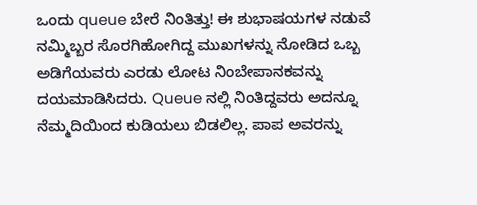ಒಂದು queue ಬೇರೆ ನಿಂತಿತ್ತು! ಈ ಶುಭಾಷಯಗಳ ನಡುವೆ ನಮ್ಮಿಬ್ಬರ ಸೊರಗಿಹೋಗಿದ್ದ ಮುಖಗಳನ್ನು ನೋಡಿದ ಒಬ್ಬ ಅಡಿಗೆಯವರು ಎರಡು ಲೋಟ ನಿಂಬೇಪಾನಕವನ್ನು ದಯಮಾಡಿಸಿದರು. Queue ನಲ್ಲಿ ನಿಂತಿದ್ದವರು ಅದನ್ನೂ ನೆಮ್ಮದಿಯಿಂದ ಕುಡಿಯಲು ಬಿಡಲಿಲ್ಲ. ಪಾಪ ಅವರನ್ನು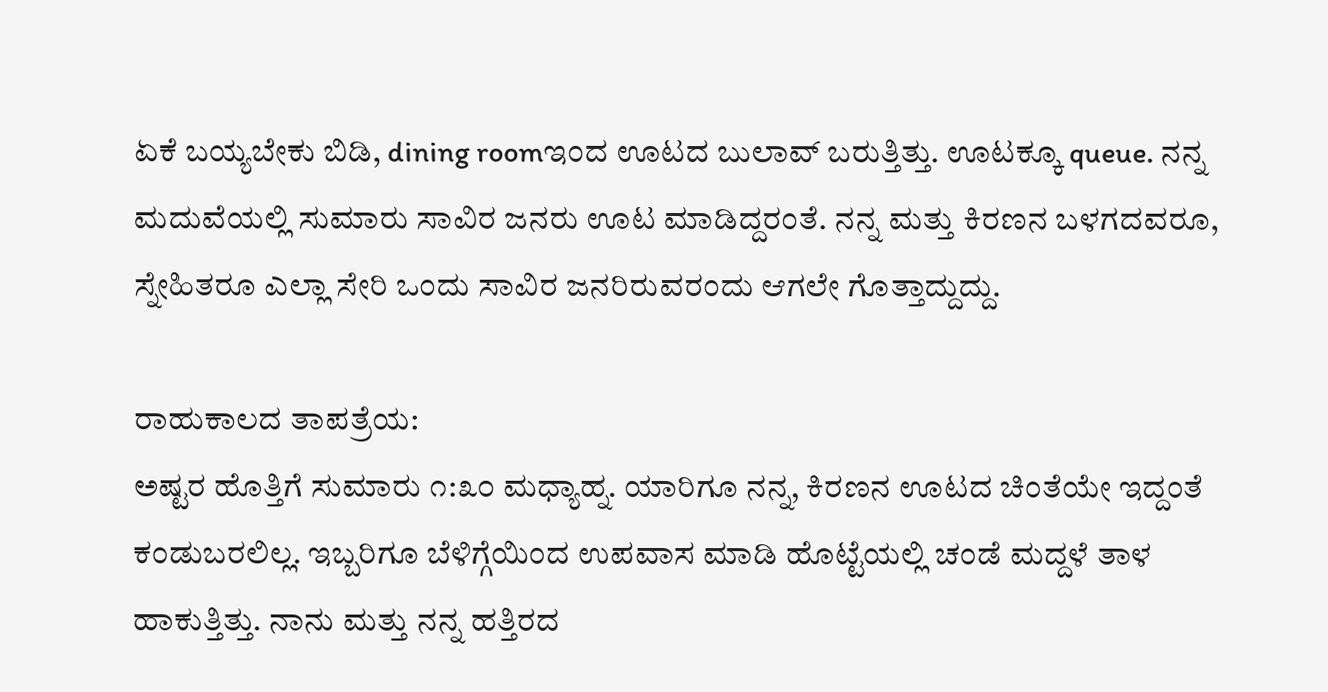ಏಕೆ ಬಯ್ಯಬೇಕು ಬಿಡಿ, dining roomಇಂದ ಊಟದ ಬುಲಾವ್ ಬರುತ್ತಿತ್ತು. ಊಟಕ್ಕೂ queue. ನನ್ನ ಮದುವೆಯಲ್ಲಿ ಸುಮಾರು ಸಾವಿರ ಜನರು ಊಟ ಮಾಡಿದ್ದರಂತೆ. ನನ್ನ ಮತ್ತು ಕಿರಣನ ಬಳಗದವರೂ, ಸ್ನೇಹಿತರೂ ಎಲ್ಲಾ ಸೇರಿ ಒಂದು ಸಾವಿರ ಜನರಿರುವರಂದು ಆಗಲೇ ಗೊತ್ತಾದ್ದುದ್ದು.

ರಾಹುಕಾಲದ ತಾಪತ್ರೆಯ:
ಅಷ್ಟರ ಹೊತ್ತಿಗೆ ಸುಮಾರು ೧:೩೦ ಮಧ್ಯಾಹ್ನ. ಯಾರಿಗೂ ನನ್ನ, ಕಿರಣನ ಊಟದ ಚಿಂತೆಯೇ ಇದ್ದಂತೆ ಕಂಡುಬರಲಿಲ್ಲ. ಇಬ್ಬರಿಗೂ ಬೆಳಿಗ್ಗೆಯಿಂದ ಉಪವಾಸ ಮಾಡಿ ಹೊಟ್ಟೆಯಲ್ಲಿ ಚಂಡೆ ಮದ್ದಳೆ ತಾಳ ಹಾಕುತ್ತಿತ್ತು. ನಾನು ಮತ್ತು ನನ್ನ ಹತ್ತಿರದ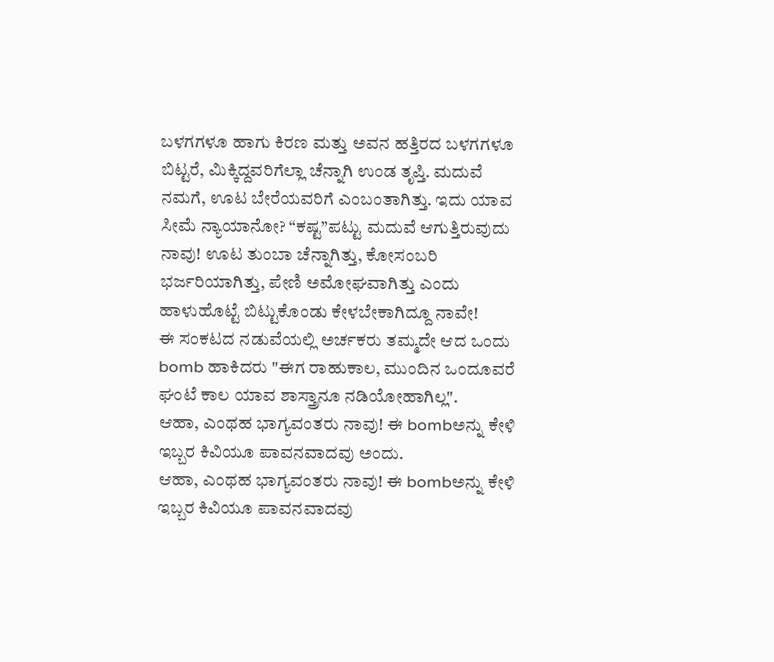ಬಳಗಗಳೂ ಹಾಗು ಕಿರಣ ಮತ್ತು ಅವನ ಹತ್ತಿರದ ಬಳಗಗಳೂ ಬಿಟ್ಟರೆ, ಮಿಕ್ಕಿದ್ದವರಿಗೆಲ್ಲಾ ಚೆನ್ನಾಗಿ ಉಂಡ ತೃಪ್ತಿ. ಮದುವೆ ನಮಗೆ, ಊಟ ಬೇರೆಯವರಿಗೆ ಎಂಬಂತಾಗಿತ್ತು. ಇದು ಯಾವ ಸೀಮೆ ನ್ಯಾಯಾನೋ? “ಕಷ್ಟ”ಪಟ್ಟು ಮದುವೆ ಆಗುತ್ತಿರುವುದು ನಾವು! ಊಟ ತುಂಬಾ ಚೆನ್ನಾಗಿತ್ತು, ಕೋಸಂಬರಿ ಭರ್ಜರಿಯಾಗಿತ್ತು, ಪೇಣಿ ಅಮೋಘವಾಗಿತ್ತು ಎಂದು ಹಾಳುಹೊಟ್ಟೆ ಬಿಟ್ಟುಕೊಂಡು ಕೇಳಬೇಕಾಗಿದ್ದೂ ನಾವೇ!
ಈ ಸಂಕಟದ ನಡುವೆಯಲ್ಲಿ ಅರ್ಚಕರು ತಮ್ಮದೇ ಆದ ಒಂದು bomb ಹಾಕಿದರು "ಈಗ ರಾಹುಕಾಲ, ಮುಂದಿನ ಒಂದೂವರೆ ಘಂಟೆ ಕಾಲ ಯಾವ ಶಾಸ್ತ್ರಾನೂ ನಡಿಯೋಹಾಗಿಲ್ಲ".
ಆಹಾ, ಎಂಥಹ ಭಾಗ್ಯವಂತರು ನಾವು! ಈ bombಅನ್ನು ಕೇಳಿ ಇಬ್ಬರ ಕಿವಿಯೂ ಪಾವನವಾದವು ಅಂದು.
ಆಹಾ, ಎಂಥಹ ಭಾಗ್ಯವಂತರು ನಾವು! ಈ bombಅನ್ನು ಕೇಳಿ ಇಬ್ಬರ ಕಿವಿಯೂ ಪಾವನವಾದವು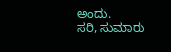ಅಂದು.
ಸರಿ, ಸುಮಾರು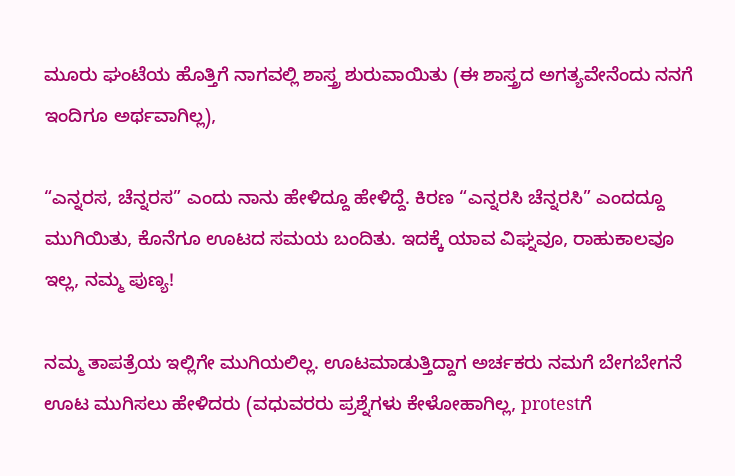ಮೂರು ಘಂಟೆಯ ಹೊತ್ತಿಗೆ ನಾಗವಲ್ಲಿ ಶಾಸ್ತ್ರ ಶುರುವಾಯಿತು (ಈ ಶಾಸ್ತ್ರದ ಅಗತ್ಯವೇನೆಂದು ನನಗೆ ಇಂದಿಗೂ ಅರ್ಥವಾಗಿಲ್ಲ),

“ಎನ್ನರಸ, ಚೆನ್ನರಸ” ಎಂದು ನಾನು ಹೇಳಿದ್ದೂ ಹೇಳಿದ್ದೆ. ಕಿರಣ “ಎನ್ನರಸಿ ಚೆನ್ನರಸಿ” ಎಂದದ್ದೂ ಮುಗಿಯಿತು, ಕೊನೆಗೂ ಊಟದ ಸಮಯ ಬಂದಿತು. ಇದಕ್ಕೆ ಯಾವ ವಿಘ್ನವೂ, ರಾಹುಕಾಲವೂ ಇಲ್ಲ, ನಮ್ಮ ಪುಣ್ಯ!

ನಮ್ಮ ತಾಪತ್ರೆಯ ಇಲ್ಲಿಗೇ ಮುಗಿಯಲಿಲ್ಲ. ಊಟಮಾಡುತ್ತಿದ್ದಾಗ ಅರ್ಚಕರು ನಮಗೆ ಬೇಗಬೇಗನೆ ಊಟ ಮುಗಿಸಲು ಹೇಳಿದರು (ವಧುವರರು ಪ್ರಶ್ನೆಗಳು ಕೇಳೋಹಾಗಿಲ್ಲ, protestಗೆ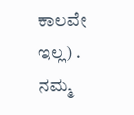ಕಾಲವೇ ಇಲ್ಲ) . ನಮ್ಮ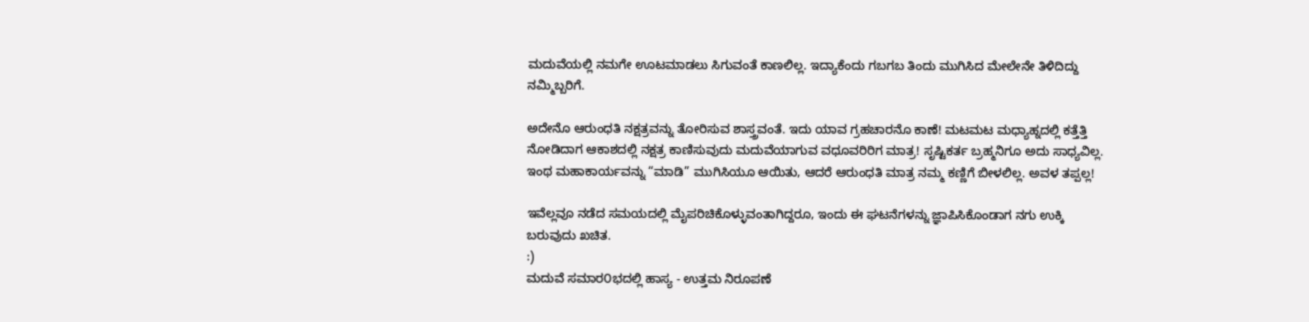ಮದುವೆಯಲ್ಲಿ ನಮಗೇ ಊಟಮಾಡಲು ಸಿಗುವಂತೆ ಕಾಣಲಿಲ್ಲ. ಇದ್ಯಾಕೆಂದು ಗಬಗಬ ತಿಂದು ಮುಗಿಸಿದ ಮೇಲೇನೇ ತಿಳಿದಿದ್ದು ನಮ್ಮಿಬ್ಬರಿಗೆ.

ಅದೇನೊ ಆರುಂಧತಿ ನಕ್ಷತ್ರವನ್ನು ತೋರಿಸುವ ಶಾಸ್ತ್ರವಂತೆ. ಇದು ಯಾವ ಗ್ರಹಚಾರನೊ ಕಾಣೆ! ಮಟಮಟ ಮಧ್ಯಾಹ್ನದಲ್ಲಿ ಕತ್ತೆತ್ತಿ ನೋಡಿದಾಗ ಆಕಾಶದಲ್ಲಿ ನಕ್ಷತ್ರ ಕಾಣಿಸುವುದು ಮದುವೆಯಾಗುವ ವಧೂವರಿರಿಗ ಮಾತ್ರ! ಸೃಷ್ಟಿಕರ್ತ ಬ್ರಹ್ಮನಿಗೂ ಅದು ಸಾಧ್ಯವಿಲ್ಲ. ಇಂಥ ಮಹಾಕಾರ್ಯವನ್ನು “ಮಾಡಿ” ಮುಗಿಸಿಯೂ ಆಯಿತು, ಆದರೆ ಆರುಂಧತಿ ಮಾತ್ರ ನಮ್ಮ ಕಣ್ಣಿಗೆ ಬೀಳಲಿಲ್ಲ. ಅವಳ ತಪ್ಪಲ್ಲ!

ಇವೆಲ್ಲವೂ ನಡೆದ ಸಮಯದಲ್ಲಿ ಮೈಪರಿಚಿಕೊಳ್ಳುವಂತಾಗಿದ್ದರೂ, ಇಂದು ಈ ಘಟನೆಗಳನ್ನು ಜ್ಞಾಪಿಸಿಕೊಂಡಾಗ ನಗು ಉಕ್ಕಿ ಬರುವುದು ಖಚಿತ.
:)
ಮದುವೆ ಸಮಾರ೦ಭದಲ್ಲಿ ಹಾಸ್ಯ - ಉತ್ತಮ ನಿರೂಪಣೆ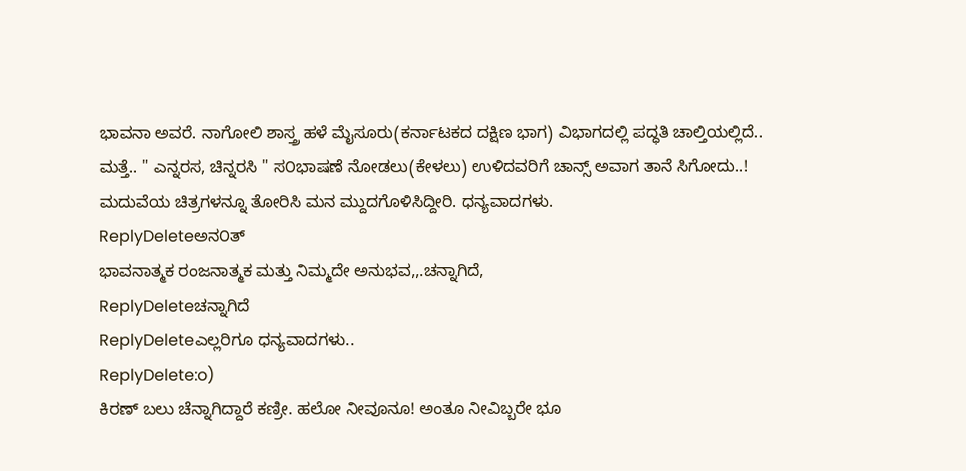ಭಾವನಾ ಅವರೆ. ನಾಗೋಲಿ ಶಾಸ್ತ್ರ ಹಳೆ ಮೈಸೂರು(ಕರ್ನಾಟಕದ ದಕ್ಷಿಣ ಭಾಗ) ವಿಭಾಗದಲ್ಲಿ ಪದ್ಧತಿ ಚಾಲ್ತಿಯಲ್ಲಿದೆ.. ಮತ್ತೆ.. " ಎನ್ನರಸ, ಚಿನ್ನರಸಿ " ಸ೦ಭಾಷಣೆ ನೋಡಲು(ಕೇಳಲು) ಉಳಿದವರಿಗೆ ಚಾನ್ಸ್ ಅವಾಗ ತಾನೆ ಸಿಗೋದು..! ಮದುವೆಯ ಚಿತ್ರಗಳನ್ನೂ ತೋರಿಸಿ ಮನ ಮ್ದುದಗೊಳಿಸಿದ್ದೀರಿ. ಧನ್ಯವಾದಗಳು.
ReplyDeleteಅನ೦ತ್
ಭಾವನಾತ್ಮಕ ರಂಜನಾತ್ಮಕ ಮತ್ತು ನಿಮ್ಮದೇ ಅನುಭವ,,.ಚನ್ನಾಗಿದೆ,
ReplyDeleteಚನ್ನಾಗಿದೆ
ReplyDeleteಎಲ್ಲರಿಗೂ ಧನ್ಯವಾದಗಳು..
ReplyDelete:o)
ಕಿರಣ್ ಬಲು ಚೆನ್ನಾಗಿದ್ದಾರೆ ಕಣ್ರೀ. ಹಲೋ ನೀವೂನೂ! ಅಂತೂ ನೀವಿಬ್ಬರೇ ಭೂ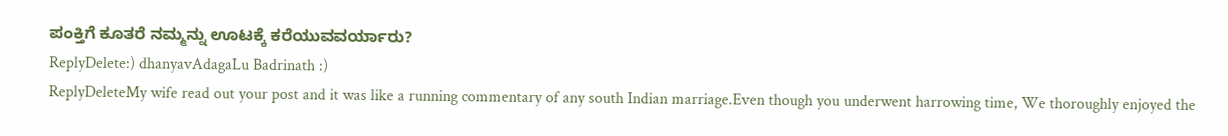ಪಂಕ್ತಿಗೆ ಕೂತರೆ ನಮ್ಮನ್ನು ಊಟಕ್ಕೆ ಕರೆಯುವವರ್ಯಾರು?
ReplyDelete:) dhanyavAdagaLu Badrinath :)
ReplyDeleteMy wife read out your post and it was like a running commentary of any south Indian marriage.Even though you underwent harrowing time, We thoroughly enjoyed the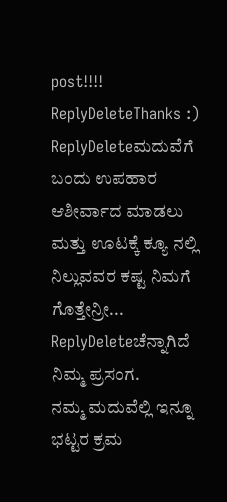post!!!!
ReplyDeleteThanks :)
ReplyDeleteಮದುವೆಗೆ ಬಂದು ಉಪಹಾರ ಆಶೀರ್ವಾದ ಮಾಡಲು ಮತ್ತು ಊಟಕ್ಕೆ ಕ್ಯೂ ನಲ್ಲಿ ನಿಲ್ಲುವವರ ಕಷ್ಟ ನಿಮಗೆ ಗೊತ್ತೇನ್ರೀ...
ReplyDeleteಚೆನ್ನಾಗಿದೆ ನಿಮ್ಮ ಪ್ರಸಂಗ.
ನಮ್ಮ ಮದುವೆಲ್ಲಿ ಇನ್ನೂ ಭಟ್ಟರ ಕ್ರಮ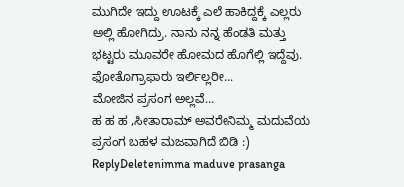ಮುಗಿದೇ ಇದ್ದು ಊಟಕ್ಕೆ ಎಲೆ ಹಾಕಿದ್ದಕ್ಕೆ ಎಲ್ಲರು ಅಲ್ಲಿ ಹೋಗಿದ್ರು. ನಾನು ನನ್ನ ಹೆಂಡತಿ ಮತ್ತು ಭಟ್ಟರು ಮೂವರೇ ಹೋಮದ ಹೊಗೆಲ್ಲಿ ಇದ್ದೆವು. ಫೋತೊಗ್ರಾಫಾರು ಇರ್ಲಿಲ್ಲರೀ...
ಮೋಜಿನ ಪ್ರಸಂಗ ಅಲ್ಲವೆ...
ಹ ಹ ಹ ,ಸೀತಾರಾಮ್ ಅವರೇನಿಮ್ಮ ಮದುವೆಯ ಪ್ರಸಂಗ ಬಹಳ ಮಜವಾಗಿದೆ ಬಿಡಿ :)
ReplyDeletenimma maduve prasanga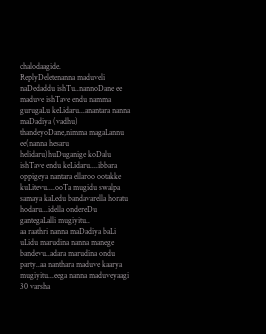chalodaagide.
ReplyDeletenanna maduveli naDedaddu ishTu..nannoDane ee maduve ishTave endu namma gurugaLu keLidaru...anantara nanna maDadiya (vadhu) thandeyoDane,nimma magaLannu ee(nanna hesaru helidaru)huDuganige koDalu ishTave endu keLidaru....ibbara oppigeya nantara ellaroo ootakke kuLitevu....ooTa mugidu swalpa samaya kaLedu bandavarella horatu hodaru...idella ondereDu gantegaLalli mugiyitu..
aa raathri nanna maDadiya baLi uLidu marudina nanna manege bandevu..adara marudina ondu party..aa nanthara maduve kaarya mugiyitu...eega nanna maduveyaagi 30 varsha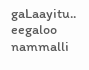gaLaayitu..
eegaloo nammalli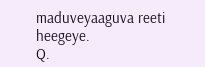maduveyaaguva reeti heegeye.
Q.